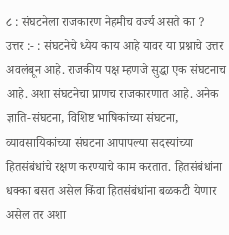८ : संघटनेला राजकारण नेहमीच वर्ज्य असते का ?
उत्तर :- : संघटनेचे ध्येय काय आहे यावर या प्रश्नाचे उत्तर अवलंबून आहे. राजकीय पक्ष म्हणजे सुद्धा एक संघटनाच आहे. अशा संघटनेचा प्राणच राजकारणात आहे. अनेक ज्ञाति-संघटना, विशिष्ट भाषिकांच्या संघटना, व्यावसायिकांच्या संघटना आपापल्या सदस्यांच्या हितसंबंधांचे रक्षण करण्याचे काम करतात. हितसंबंधांना धक्का बसत असेल किंवा हितसंबंधांना बळकटी येणार असेल तर अशा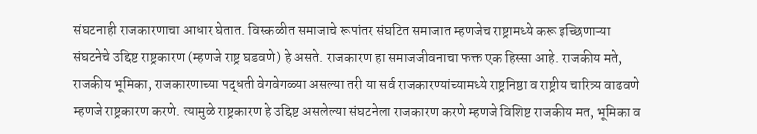संघटनाही राजकारणाचा आधार घेतात. विस्कळीत समाजाचे रूपांतर संघटित समाजात म्हणजेच राष्ट्रामध्ये करू इच्छिणाऱ्या संघटनेचे उद्दिष्ट राष्ट्रकारण (म्हणजे राष्ट्र घडवणे) हे असते. राजकारण हा समाजजीवनाचा फक्त एक हिस्सा आहे. राजकीय मते, राजकीय भूमिका, राजकारणाच्या पद्धती वेगवेगळ्या असल्या तरी या सर्व राजकारण्यांच्यामध्ये राष्ट्रनिष्ठा व राष्ट्रीय चारित्र्य वाढवणे म्हणजे राष्ट्रकारण करणे. त्यामुळे राष्ट्रकारण हे उद्दिष्ट असलेल्या संघटनेला राजकारण करणे म्हणजे विशिष्ट राजकीय मत, भूमिका व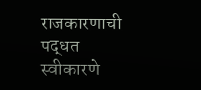राजकारणाची पद्धत स्वीकारणे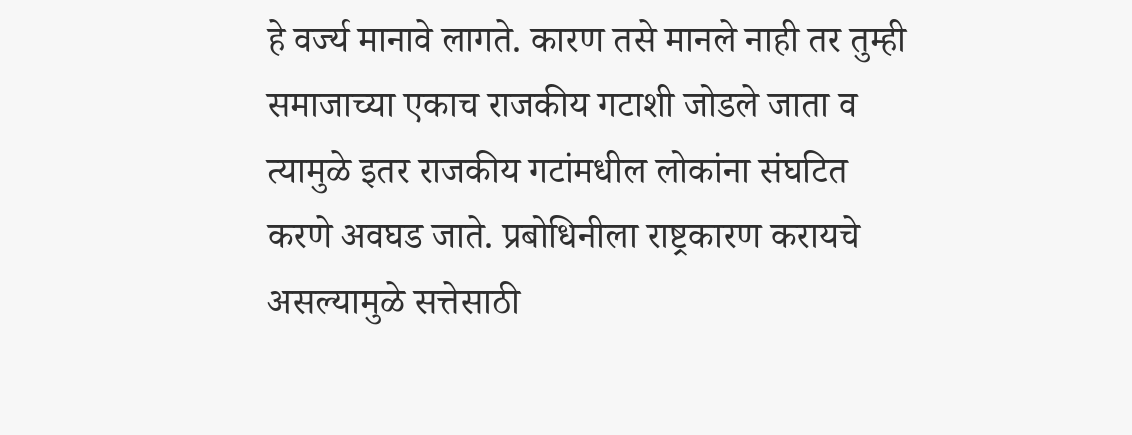हे वर्ज्य मानावे लागते. कारण तसे मानले नाही तर तुम्ही समाजाच्या एकाच राजकीय गटाशी जोडले जाता व त्यामुळे इतर राजकीय गटांमधील लोकांना संघटित करणे अवघड जाते. प्रबोधिनीला राष्ट्रकारण करायचे असल्यामुळे सत्तेसाठी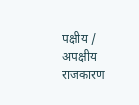पक्षीय / अपक्षीय राजकारण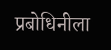प्रबोधिनीला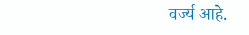वर्ज्य आहे.